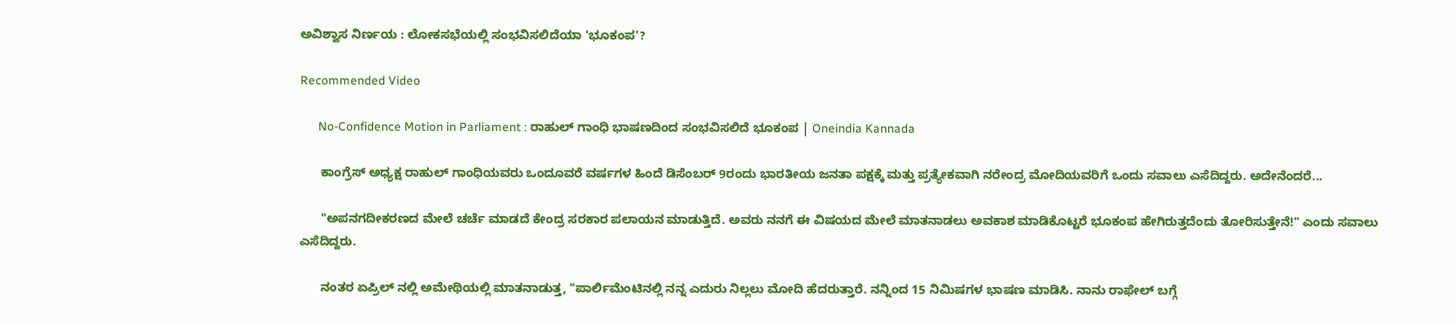ಅವಿಶ್ವಾಸ ನಿರ್ಣಯ : ಲೋಕಸಭೆಯಲ್ಲಿ ಸಂಭವಿಸಲಿದೆಯಾ 'ಭೂಕಂಪ'?

Recommended Video

      No-Confidence Motion in Parliament : ರಾಹುಲ್ ಗಾಂಧಿ ಭಾಷಣದಿಂದ ಸಂಭವಿಸಲಿದೆ ಭೂಕಂಪ | Oneindia Kannada

      ಕಾಂಗ್ರೆಸ್ ಅಧ್ಯಕ್ಷ ರಾಹುಲ್ ಗಾಂಧಿಯವರು ಒಂದೂವರೆ ವರ್ಷಗಳ ಹಿಂದೆ ಡಿಸೆಂಬರ್ 9ರಂದು ಭಾರತೀಯ ಜನತಾ ಪಕ್ಷಕ್ಕೆ ಮತ್ತು ಪ್ರತ್ಯೇಕವಾಗಿ ನರೇಂದ್ರ ಮೋದಿಯವರಿಗೆ ಒಂದು ಸವಾಲು ಎಸೆದಿದ್ದರು. ಅದೇನೆಂದರೆ...

      "ಅಪನಗದೀಕರಣದ ಮೇಲೆ ಚರ್ಚೆ ಮಾಡದೆ ಕೇಂದ್ರ ಸರಕಾರ ಪಲಾಯನ ಮಾಡುತ್ತಿದೆ. ಅವರು ನನಗೆ ಈ ವಿಷಯದ ಮೇಲೆ ಮಾತನಾಡಲು ಅವಕಾಶ ಮಾಡಿಕೊಟ್ಟರೆ ಭೂಕಂಪ ಹೇಗಿರುತ್ತದೆಂದು ತೋರಿಸುತ್ತೇನೆ!" ಎಂದು ಸವಾಲು ಎಸೆದಿದ್ದರು.

      ನಂತರ ಏಪ್ರಿಲ್ ನಲ್ಲಿ ಅಮೇಥಿಯಲ್ಲಿ ಮಾತನಾಡುತ್ತ, "ಪಾರ್ಲಿಮೆಂಟಿನಲ್ಲಿ ನನ್ನ ಎದುರು ನಿಲ್ಲಲು ಮೋದಿ ಹೆದರುತ್ತಾರೆ. ನನ್ನಿಂದ 15 ನಿಮಿಷಗಳ ಭಾಷಣ ಮಾಡಿಸಿ. ನಾನು ರಾಫೇಲ್ ಬಗ್ಗೆ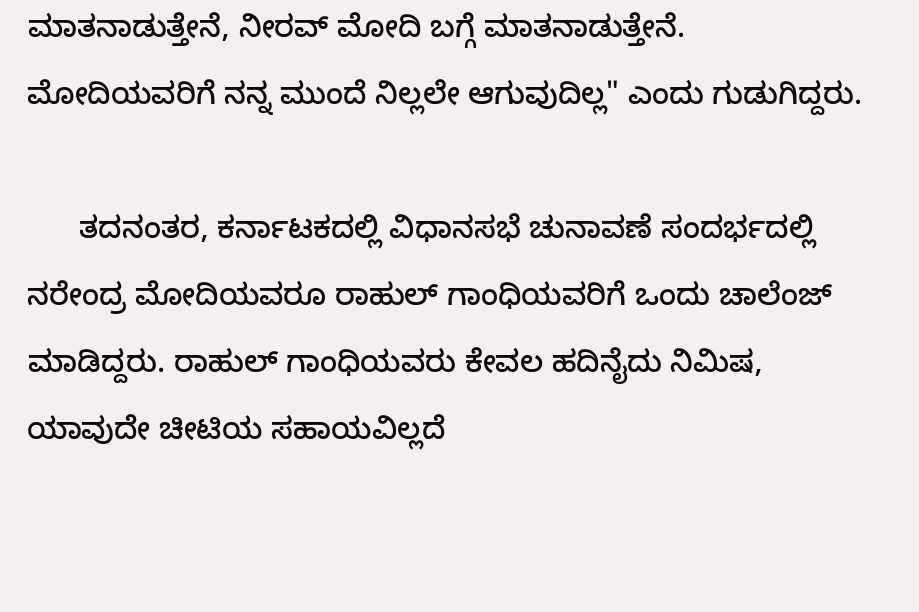ಮಾತನಾಡುತ್ತೇನೆ, ನೀರವ್ ಮೋದಿ ಬಗ್ಗೆ ಮಾತನಾಡುತ್ತೇನೆ. ಮೋದಿಯವರಿಗೆ ನನ್ನ ಮುಂದೆ ನಿಲ್ಲಲೇ ಆಗುವುದಿಲ್ಲ" ಎಂದು ಗುಡುಗಿದ್ದರು.

      ತದನಂತರ, ಕರ್ನಾಟಕದಲ್ಲಿ ವಿಧಾನಸಭೆ ಚುನಾವಣೆ ಸಂದರ್ಭದಲ್ಲಿ ನರೇಂದ್ರ ಮೋದಿಯವರೂ ರಾಹುಲ್ ಗಾಂಧಿಯವರಿಗೆ ಒಂದು ಚಾಲೆಂಜ್ ಮಾಡಿದ್ದರು. ರಾಹುಲ್ ಗಾಂಧಿಯವರು ಕೇವಲ ಹದಿನೈದು ನಿಮಿಷ, ಯಾವುದೇ ಚೀಟಿಯ ಸಹಾಯವಿಲ್ಲದೆ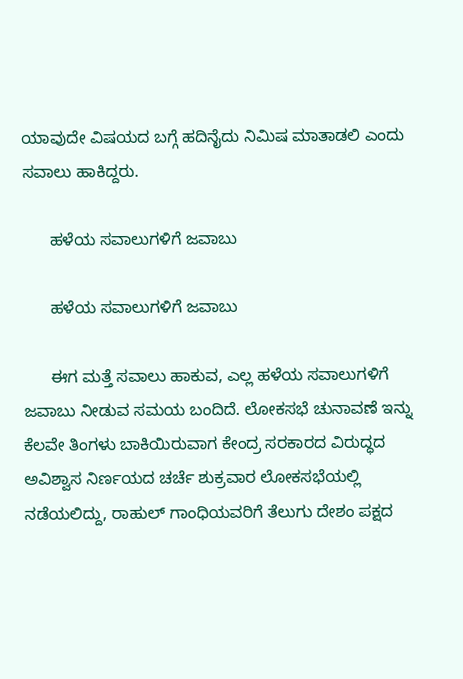ಯಾವುದೇ ವಿಷಯದ ಬಗ್ಗೆ ಹದಿನೈದು ನಿಮಿಷ ಮಾತಾಡಲಿ ಎಂದು ಸವಾಲು ಹಾಕಿದ್ದರು.

      ಹಳೆಯ ಸವಾಲುಗಳಿಗೆ ಜವಾಬು

      ಹಳೆಯ ಸವಾಲುಗಳಿಗೆ ಜವಾಬು

      ಈಗ ಮತ್ತೆ ಸವಾಲು ಹಾಕುವ, ಎಲ್ಲ ಹಳೆಯ ಸವಾಲುಗಳಿಗೆ ಜವಾಬು ನೀಡುವ ಸಮಯ ಬಂದಿದೆ. ಲೋಕಸಭೆ ಚುನಾವಣೆ ಇನ್ನು ಕೆಲವೇ ತಿಂಗಳು ಬಾಕಿಯಿರುವಾಗ ಕೇಂದ್ರ ಸರಕಾರದ ವಿರುದ್ಧದ ಅವಿಶ್ವಾಸ ನಿರ್ಣಯದ ಚರ್ಚೆ ಶುಕ್ರವಾರ ಲೋಕಸಭೆಯಲ್ಲಿ ನಡೆಯಲಿದ್ದು, ರಾಹುಲ್ ಗಾಂಧಿಯವರಿಗೆ ತೆಲುಗು ದೇಶಂ ಪಕ್ಷದ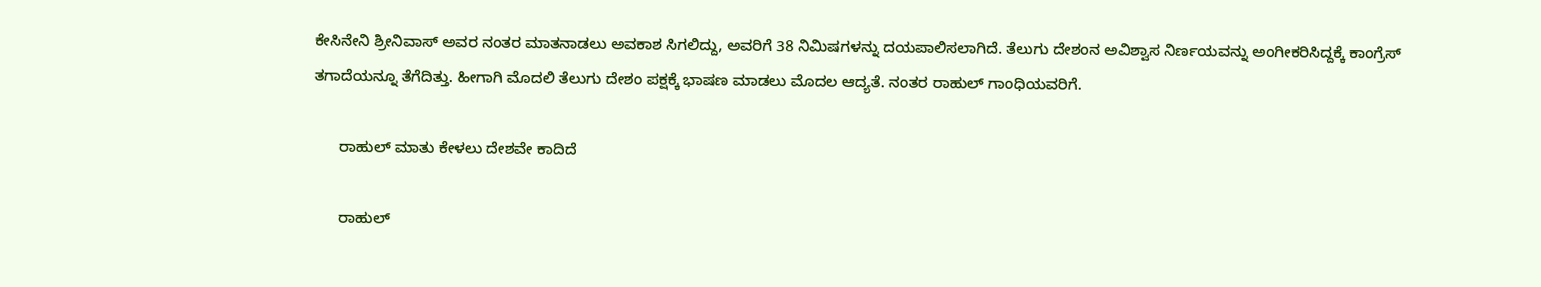ಕೇಸಿನೇನಿ ಶ್ರೀನಿವಾಸ್ ಅವರ ನಂತರ ಮಾತನಾಡಲು ಅವಕಾಶ ಸಿಗಲಿದ್ದು, ಅವರಿಗೆ 38 ನಿಮಿಷಗಳನ್ನು ದಯಪಾಲಿಸಲಾಗಿದೆ. ತೆಲುಗು ದೇಶಂನ ಅವಿಶ್ವಾಸ ನಿರ್ಣಯವನ್ನು ಅಂಗೀಕರಿಸಿದ್ದಕ್ಕೆ ಕಾಂಗ್ರೆಸ್ ತಗಾದೆಯನ್ನೂ ತೆಗೆದಿತ್ತು. ಹೀಗಾಗಿ ಮೊದಲಿ ತೆಲುಗು ದೇಶಂ ಪಕ್ಷಕ್ಕೆ ಭಾಷಣ ಮಾಡಲು ಮೊದಲ ಆದ್ಯತೆ. ನಂತರ ರಾಹುಲ್ ಗಾಂಧಿಯವರಿಗೆ.

      ರಾಹುಲ್ ಮಾತು ಕೇಳಲು ದೇಶವೇ ಕಾದಿದೆ

      ರಾಹುಲ್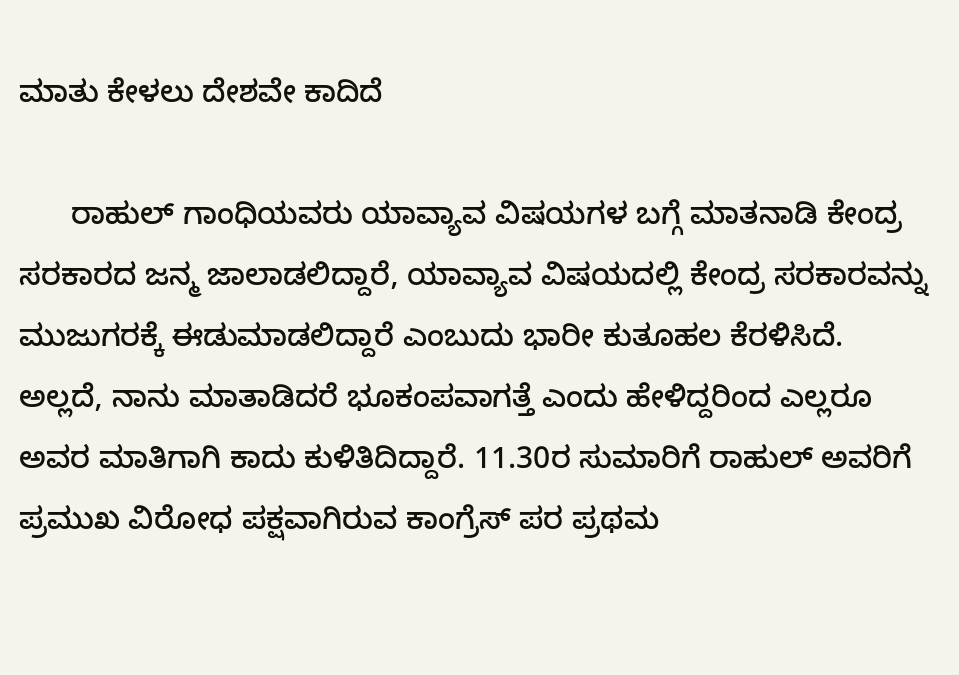ಮಾತು ಕೇಳಲು ದೇಶವೇ ಕಾದಿದೆ

      ರಾಹುಲ್ ಗಾಂಧಿಯವರು ಯಾವ್ಯಾವ ವಿಷಯಗಳ ಬಗ್ಗೆ ಮಾತನಾಡಿ ಕೇಂದ್ರ ಸರಕಾರದ ಜನ್ಮ ಜಾಲಾಡಲಿದ್ದಾರೆ, ಯಾವ್ಯಾವ ವಿಷಯದಲ್ಲಿ ಕೇಂದ್ರ ಸರಕಾರವನ್ನು ಮುಜುಗರಕ್ಕೆ ಈಡುಮಾಡಲಿದ್ದಾರೆ ಎಂಬುದು ಭಾರೀ ಕುತೂಹಲ ಕೆರಳಿಸಿದೆ. ಅಲ್ಲದೆ, ನಾನು ಮಾತಾಡಿದರೆ ಭೂಕಂಪವಾಗತ್ತೆ ಎಂದು ಹೇಳಿದ್ದರಿಂದ ಎಲ್ಲರೂ ಅವರ ಮಾತಿಗಾಗಿ ಕಾದು ಕುಳಿತಿದಿದ್ದಾರೆ. 11.30ರ ಸುಮಾರಿಗೆ ರಾಹುಲ್ ಅವರಿಗೆ ಪ್ರಮುಖ ವಿರೋಧ ಪಕ್ಷವಾಗಿರುವ ಕಾಂಗ್ರೆಸ್ ಪರ ಪ್ರಥಮ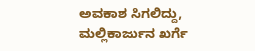ಅವಕಾಶ ಸಿಗಲಿದ್ದು, ಮಲ್ಲಿಕಾರ್ಜುನ ಖರ್ಗೆ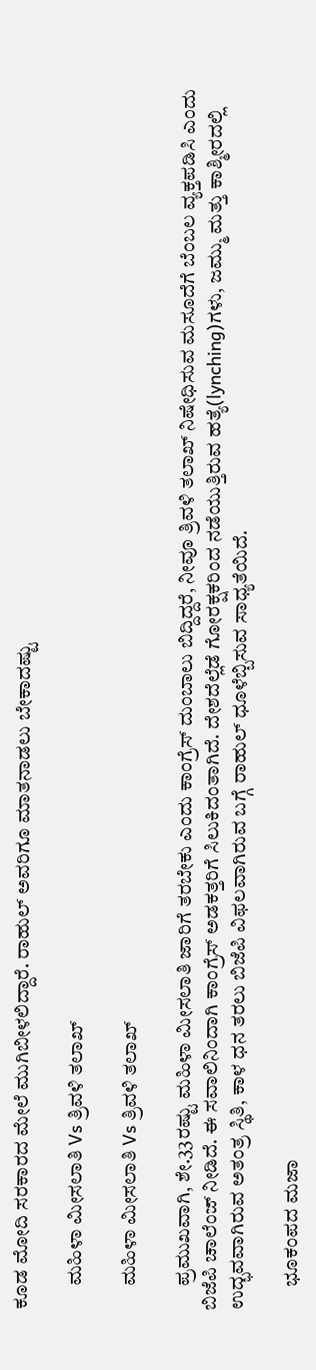ಕೂಡ ಮೋದಿ ಸರಕಾರದ ಮೇಲೆ ಮುಗಿಬೀಳಲಿದ್ದಾರೆ. ರಾಹುಲ್ ಅವರಿಗೂ ಮಾತನಾಡಲು ಬೇಕಾದಷ್ಟು

      ಮಹಿಳಾ ಮೀಸಲಾತಿ Vs ತ್ರಿವಳಿ ತಲಾಖ್

      ಮಹಿಳಾ ಮೀಸಲಾತಿ Vs ತ್ರಿವಳಿ ತಲಾಖ್

      ಪ್ರಮುಖವಾಗಿ, ಶೇ.33ರಷ್ಟು ಮಹಿಳಾ ಮೀಸಲಾತಿ ಜಾರಿಗೆ ತರಬೇಕು ಎಂದು ಕಾಂಗ್ರೆಸ್ ದುಂಬಾಲು ಬಿದ್ದಿದ್ದರೆ, ನೀವೂ ತ್ರಿವಳಿ ತಲಾಖ್ ನಿಷೇಧಿಸುವ ಮಸೂದೆಗೆ ಬೆಂಬಲ ವ್ಯಕ್ತಪಡಿಸಿ ಎಂದು ಬಿಜೆಪಿ ಚಾಲೆಂಜ್ ನೀಡಿದೆ. ಈ ಸವಾಲಿನಿಂದಾಗಿ ಕಾಂಗ್ರೆಸ್ ಅಡಕತ್ತರಿಗೆ ಸಿಲುಕಿದಂತಾಗಿದೆ. ದೇಶದೆಲ್ಲೆಡೆ ಗೋರಕ್ಷಕರಿಂದ ನಡೆಯುತ್ತಿರುವ ಹತ್ಯೆ(lynching)ಗಳು, ಜಮ್ಮು ಮತ್ತು ಕಾಶ್ಮೀರದಲ್ಲಿ ಉದ್ಭವವಾಗಿರುವ ಅತಂತ್ರ ಸ್ಥಿತಿ, ಕಾಳ ಧನ ತರಲು ಬಿಜೆಪಿ ವಿಫಲವಾಗಿರುವ ಬಗ್ಗೆ ರಾಹುಲ್ ಧೂಳೆಬ್ಬಿಸುವ ಸಾಧ್ಯತೆಯಿದೆ.

      ಭೂಕಂಪದ ಮಜಾ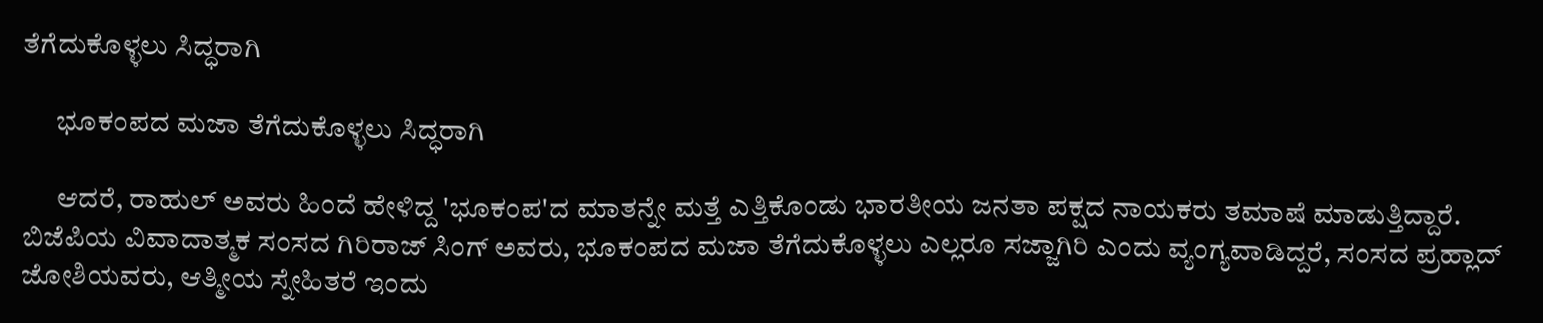ತೆಗೆದುಕೊಳ್ಳಲು ಸಿದ್ಧರಾಗಿ

      ಭೂಕಂಪದ ಮಜಾ ತೆಗೆದುಕೊಳ್ಳಲು ಸಿದ್ಧರಾಗಿ

      ಆದರೆ, ರಾಹುಲ್ ಅವರು ಹಿಂದೆ ಹೇಳಿದ್ದ 'ಭೂಕಂಪ'ದ ಮಾತನ್ನೇ ಮತ್ತೆ ಎತ್ತಿಕೊಂಡು ಭಾರತೀಯ ಜನತಾ ಪಕ್ಷದ ನಾಯಕರು ತಮಾಷೆ ಮಾಡುತ್ತಿದ್ದಾರೆ. ಬಿಜೆಪಿಯ ವಿವಾದಾತ್ಮಕ ಸಂಸದ ಗಿರಿರಾಜ್ ಸಿಂಗ್ ಅವರು, ಭೂಕಂಪದ ಮಜಾ ತೆಗೆದುಕೊಳ್ಳಲು ಎಲ್ಲರೂ ಸಜ್ಜಾಗಿರಿ ಎಂದು ವ್ಯಂಗ್ಯವಾಡಿದ್ದರೆ, ಸಂಸದ ಪ್ರಹ್ಲಾದ್ ಜೋಶಿಯವರು, ಆತ್ಮೀಯ ಸ್ನೇಹಿತರೆ ಇಂದು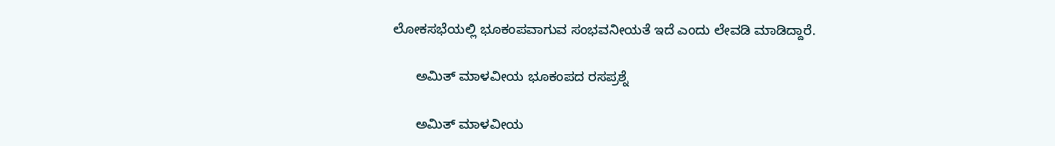ಲೋಕಸಭೆಯಲ್ಲಿ ಭೂಕಂಪವಾಗುವ ಸಂಭವನೀಯತೆ ಇದೆ ಎಂದು ಲೇವಡಿ ಮಾಡಿದ್ದಾರೆ.

      ಅಮಿತ್ ಮಾಳವೀಯ ಭೂಕಂಪದ ರಸಪ್ರಶ್ನೆ

      ಅಮಿತ್ ಮಾಳವೀಯ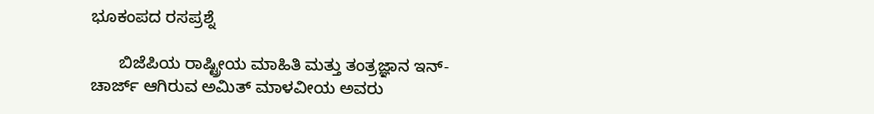ಭೂಕಂಪದ ರಸಪ್ರಶ್ನೆ

      ಬಿಜೆಪಿಯ ರಾಷ್ಟ್ರೀಯ ಮಾಹಿತಿ ಮತ್ತು ತಂತ್ರಜ್ಞಾನ ಇನ್-ಚಾರ್ಜ್ ಆಗಿರುವ ಅಮಿತ್ ಮಾಳವೀಯ ಅವರು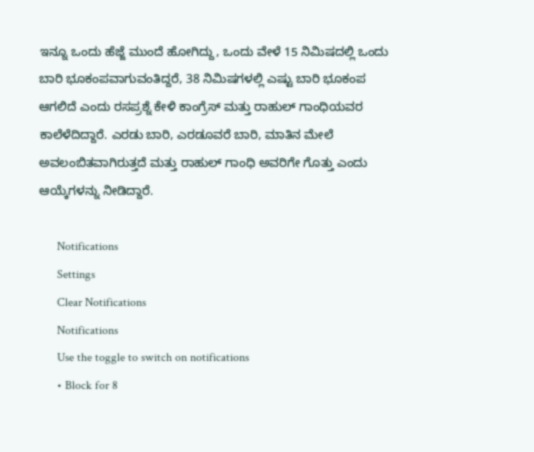ಇನ್ನೂ ಒಂದು ಹೆಜ್ಜೆ ಮುಂದೆ ಹೋಗಿದ್ದು, ಒಂದು ವೇಳೆ 15 ನಿಮಿಷದಲ್ಲಿ ಒಂದು ಬಾರಿ ಭೂಕಂಪವಾಗುವಂತಿದ್ದರೆ, 38 ನಿಮಿಷಗಳಲ್ಲಿ ಎಷ್ಟು ಬಾರಿ ಭೂಕಂಪ ಆಗಲಿದೆ ಎಂದು ರಸಪ್ರಶ್ನೆ ಕೇಳಿ ಕಾಂಗ್ರೆಸ್ ಮತ್ತು ರಾಹುಲ್ ಗಾಂಧಿಯವರ ಕಾಲೆಳೆದಿದ್ದಾರೆ. ಎರಡು ಬಾರಿ, ಎರಡೂವರೆ ಬಾರಿ, ಮಾತಿನ ಮೇಲೆ ಅವಲಂಬಿತವಾಗಿರುತ್ತದೆ ಮತ್ತು ರಾಹುಲ್ ಗಾಂಧಿ ಅವರಿಗೇ ಗೊತ್ತು ಎಂದು ಆಯ್ಕೆಗಳನ್ನು ನೀಡಿದ್ದಾರೆ.

      Notifications
      Settings
      Clear Notifications
      Notifications
      Use the toggle to switch on notifications
      • Block for 8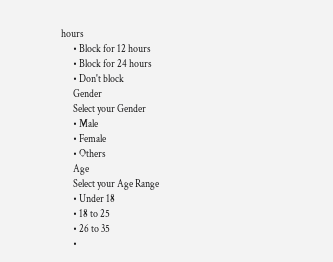hours
      • Block for 12 hours
      • Block for 24 hours
      • Don't block
      Gender
      Select your Gender
      • Male
      • Female
      • Others
      Age
      Select your Age Range
      • Under 18
      • 18 to 25
      • 26 to 35
      •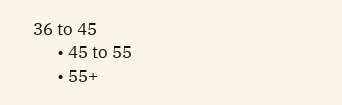36 to 45
      • 45 to 55
      • 55+